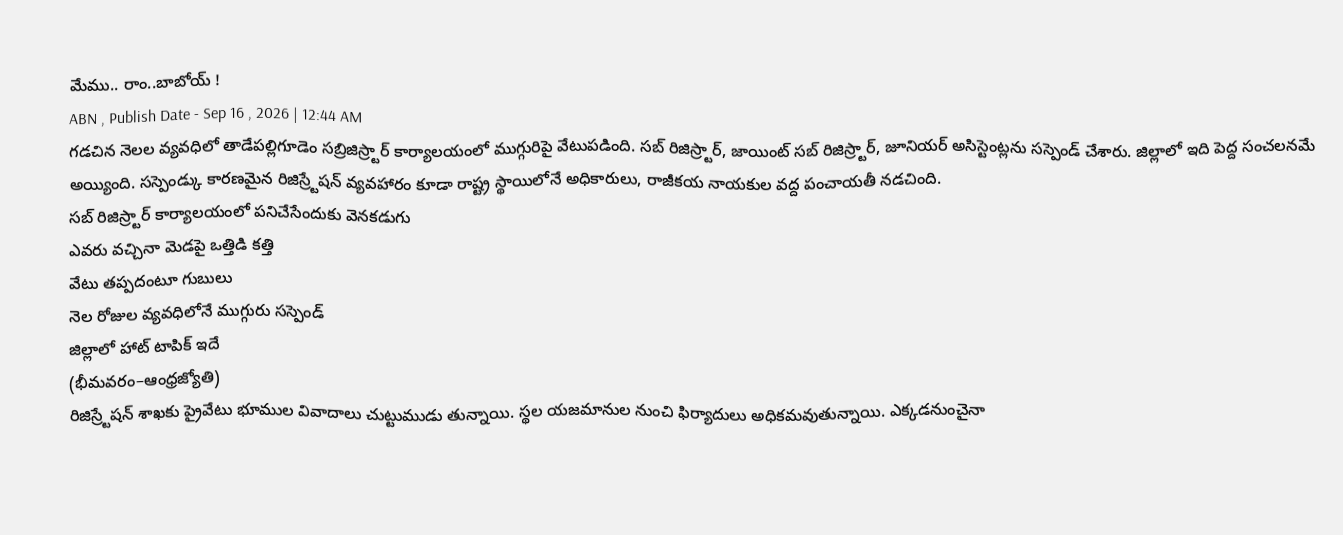మేము.. రాం..బాబోయ్ !
ABN , Publish Date - Sep 16 , 2026 | 12:44 AM
గడచిన నెలల వ్యవధిలో తాడేపల్లిగూడెం సబ్రిజిస్ర్టార్ కార్యాలయంలో ముగ్గురిపై వేటుపడింది. సబ్ రిజిస్ర్టార్, జాయింట్ సబ్ రిజిస్ర్టార్, జూనియర్ అసిస్టెంట్లను సస్పెండ్ చేశారు. జిల్లాలో ఇది పెద్ద సంచలనమే అయ్యింది. సస్పెండ్కు కారణమైన రిజిస్ర్టేషన్ వ్యవహారం కూడా రాష్ట్ర స్థాయిలోనే అధికారులు, రాజీకయ నాయకుల వద్ద పంచాయతీ నడచింది.
సబ్ రిజిస్ర్టార్ కార్యాలయంలో పనిచేసేందుకు వెనకడుగు
ఎవరు వచ్చినా మెడపై ఒత్తిడి కత్తి
వేటు తప్పదంటూ గుబులు
నెల రోజుల వ్యవధిలోనే ముగ్గురు సస్పెండ్
జిల్లాలో హాట్ టాపిక్ ఇదే
(భీమవరం–ఆంధ్రజ్యోతి)
రిజిస్ర్టేషన్ శాఖకు ప్రైవేటు భూముల వివాదాలు చుట్టుముడు తున్నాయి. స్థల యజమానుల నుంచి ఫిర్యాదులు అధికమవుతున్నాయి. ఎక్కడనుంచైనా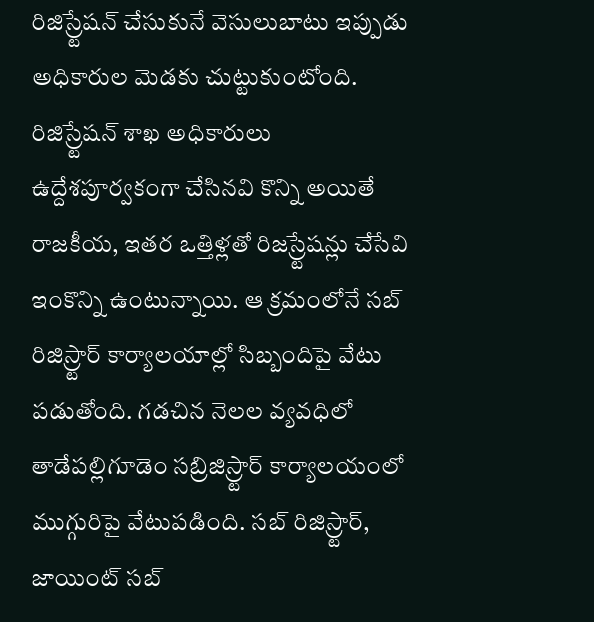రిజిస్ర్టేషన్ చేసుకునే వెసులుబాటు ఇప్పుడు అధికారుల మెడకు చుట్టుకుంటోంది. రిజిస్ర్టేషన్ శాఖ అధికారులు ఉద్దేశపూర్వకంగా చేసినవి కొన్ని అయితే రాజకీయ, ఇతర ఒత్తిళ్లతో రిజస్ర్టేషన్లు చేసేవి ఇంకొన్ని ఉంటున్నాయి. ఆ క్రమంలోనే సబ్ రిజిస్ర్టార్ కార్యాలయాల్లో సిబ్బందిపై వేటు పడుతోంది. గడచిన నెలల వ్యవధిలో తాడేపల్లిగూడెం సబ్రిజిస్ర్టార్ కార్యాలయంలో ముగ్గురిపై వేటుపడింది. సబ్ రిజిస్ర్టార్, జాయింట్ సబ్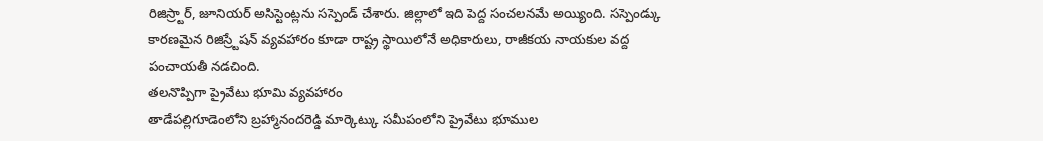రిజిస్ర్టార్, జూనియర్ అసిస్టెంట్లను సస్పెండ్ చేశారు. జిల్లాలో ఇది పెద్ద సంచలనమే అయ్యింది. సస్పెండ్కు కారణమైన రిజిస్ర్టేషన్ వ్యవహారం కూడా రాష్ట్ర స్థాయిలోనే అధికారులు, రాజీకయ నాయకుల వద్ద పంచాయతీ నడచింది.
తలనొప్పిగా ప్రైవేటు భూమి వ్యవహారం
తాడేపల్లిగూడెంలోని బ్రహ్మానందరెడ్డి మార్కెట్కు సమీపంలోని ప్రైవేటు భూముల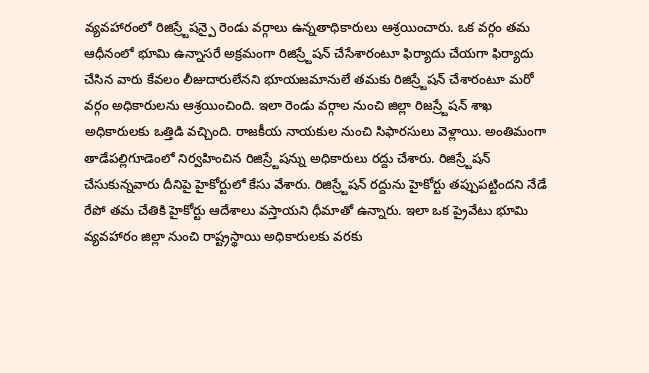వ్యవహారంలో రిజిస్ర్టేషన్పై రెండు వర్గాలు ఉన్నతాధికారులు ఆశ్రయించారు. ఒక వర్గం తమ ఆధీనంలో భూమి ఉన్నాసరే అక్రమంగా రిజిస్ర్టేషన్ చేసేశారంటూ ఫిర్యాదు చేయగా ఫిర్యాదు చేసిన వారు కేవలం లీజుదారులేనని భూయజమానులే తమకు రిజిస్ర్టేషన్ చేశారంటూ మరో వర్గం అధికారులను ఆశ్రయించింది. ఇలా రెండు వర్గాల నుంచి జిల్లా రిజస్ర్టేషన్ శాఖ అధికారులకు ఒత్తిడి వచ్చింది. రాజకీయ నాయకుల నుంచి సిఫారసులు వెళ్లాయి. అంతిమంగా తాడేపల్లిగూడెంలో నిర్వహించిన రిజిస్ర్టేషన్ను అధికారులు రద్దు చేశారు. రిజిస్ర్టేషన్ చేసుకున్నవారు దీనిపై హైకోర్టులో కేసు వేశారు. రిజిస్ర్టేషన్ రద్దును హైకోర్టు తప్పుపట్టిందని నేడే రేపో తమ చేతికి హైకోర్టు ఆదేశాలు వస్తాయని ధీమాతో ఉన్నారు. ఇలా ఒక ప్రైవేటు భూమి వ్యవహారం జిల్లా నుంచి రాష్ట్రస్థాయి అధికారులకు వరకు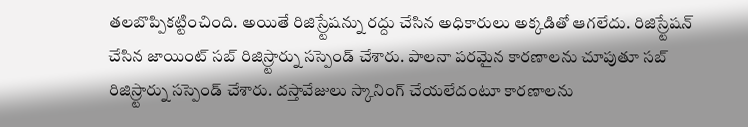తలబొప్పికట్టించింది. అయితే రిజిస్ర్టేషన్ను రద్దు చేసిన అధికారులు అక్కడితో ఆగలేదు. రిజిస్ర్టేషన్ చేసిన జాయింట్ సబ్ రిజిస్ర్టార్ను సస్పెండ్ చేశారు. పాలనా పరమైన కారణాలను చూపుతూ సబ్ రిజిస్ర్టార్ను సస్పెండ్ చేశారు. దస్తావేజులు స్కానింగ్ చేయలేదంటూ కారణాలను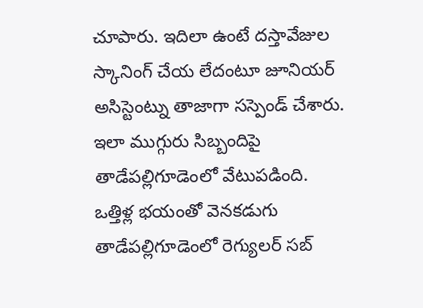చూపారు. ఇదిలా ఉంటే దస్తావేజుల స్కానింగ్ చేయ లేదంటూ జూనియర్ అసిస్టెంట్ను తాజాగా సస్పెండ్ చేశారు. ఇలా ముగ్గురు సిబ్బందిపై తాడేపల్లిగూడెంలో వేటుపడింది.
ఒత్తిళ్ల భయంతో వెనకడుగు
తాడేపల్లిగూడెంలో రెగ్యులర్ సబ్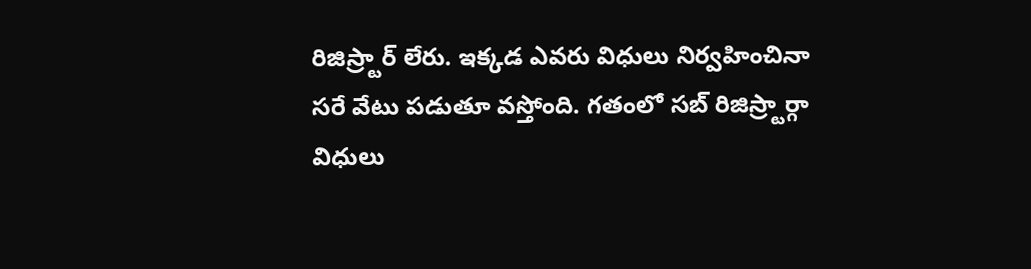రిజిస్ర్టార్ లేరు. ఇక్కడ ఎవరు విధులు నిర్వహించినా సరే వేటు పడుతూ వస్తోంది. గతంలో సబ్ రిజిస్ర్టార్గా విధులు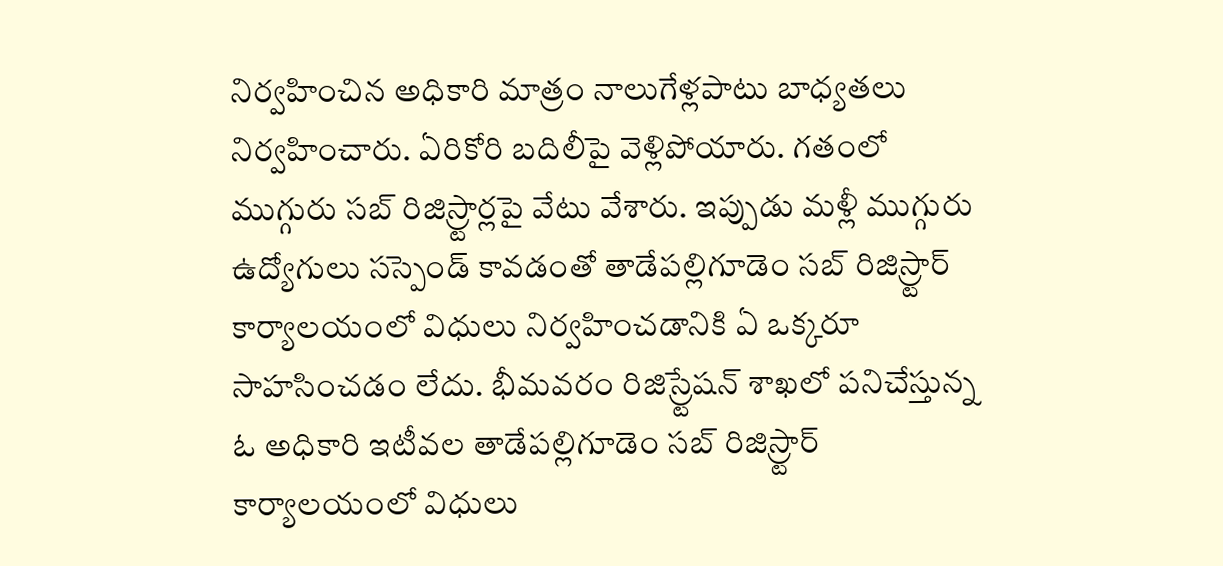నిర్వహించిన అధికారి మాత్రం నాలుగేళ్లపాటు బాధ్యతలు నిర్వహించారు. ఏరికోరి బదిలీపై వెళ్లిపోయారు. గతంలో ముగ్గురు సబ్ రిజిస్ర్టార్లపై వేటు వేశారు. ఇప్పుడు మళ్లీ ముగ్గురు ఉద్యోగులు సస్పెండ్ కావడంతో తాడేపల్లిగూడెం సబ్ రిజిస్ర్టార్ కార్యాలయంలో విధులు నిర్వహించడానికి ఏ ఒక్కరూ సాహసించడం లేదు. భీమవరం రిజిస్ర్టేషన్ శాఖలో పనిచేస్తున్న ఓ అధికారి ఇటీవల తాడేపల్లిగూడెం సబ్ రిజిస్ర్టార్ కార్యాలయంలో విధులు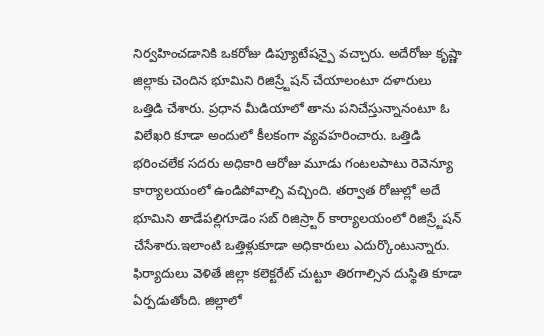నిర్వహించడానికి ఒకరోజు డిప్యూటేషన్పై వచ్చారు. అదేరోజు కృష్ణా జిల్లాకు చెందిన భూమిని రిజిస్ర్టేషన్ చేయాలంటూ దళారులు ఒత్తిడి చేశారు. ప్రధాన మీడియాలో తాను పనిచేస్తున్నానంటూ ఓ విలేఖరి కూడా అందులో కీలకంగా వ్యవహరించారు. ఒత్తిడి భరించలేక సదరు అధికారి ఆరోజు మూడు గంటలపాటు రెవెన్యూ కార్యాలయంలో ఉండిపోవాల్సి వచ్చింది. తర్వాత రోజుల్లో అదే భూమిని తాడేపల్లిగూడెం సబ్ రిజిస్ర్టార్ కార్యాలయంలో రిజిస్ర్టేషన్ చేసేశారు.ఇలాంటి ఒత్తిళ్లుకూడా అధికారులు ఎదుర్కొంటున్నారు. ఫిర్యాదులు వెళితే జిల్లా కలెక్టరేట్ చుట్టూ తిరగాల్సిన దుస్థితి కూడా ఏర్పడుతోంది. జిల్లాలో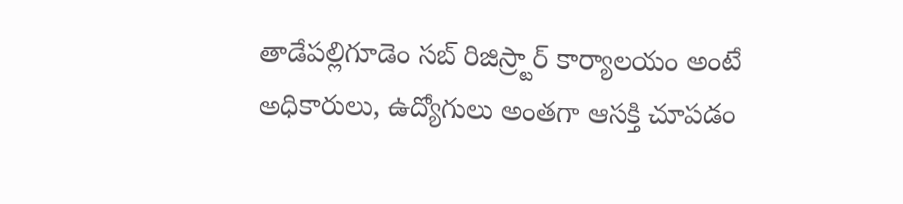తాడేపల్లిగూడెం సబ్ రిజిస్ర్టార్ కార్యాలయం అంటే అధికారులు, ఉద్యోగులు అంతగా ఆసక్తి చూపడం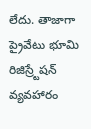లేదు. తాజాగా ప్రైవేటు భూమి రిజిస్ర్టేషన్ వ్యవహారం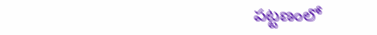పట్టణంలో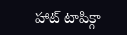హాట్ టాపిక్గా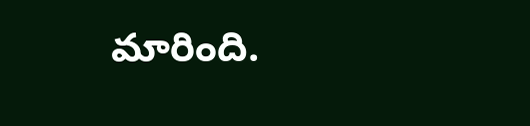మారింది.